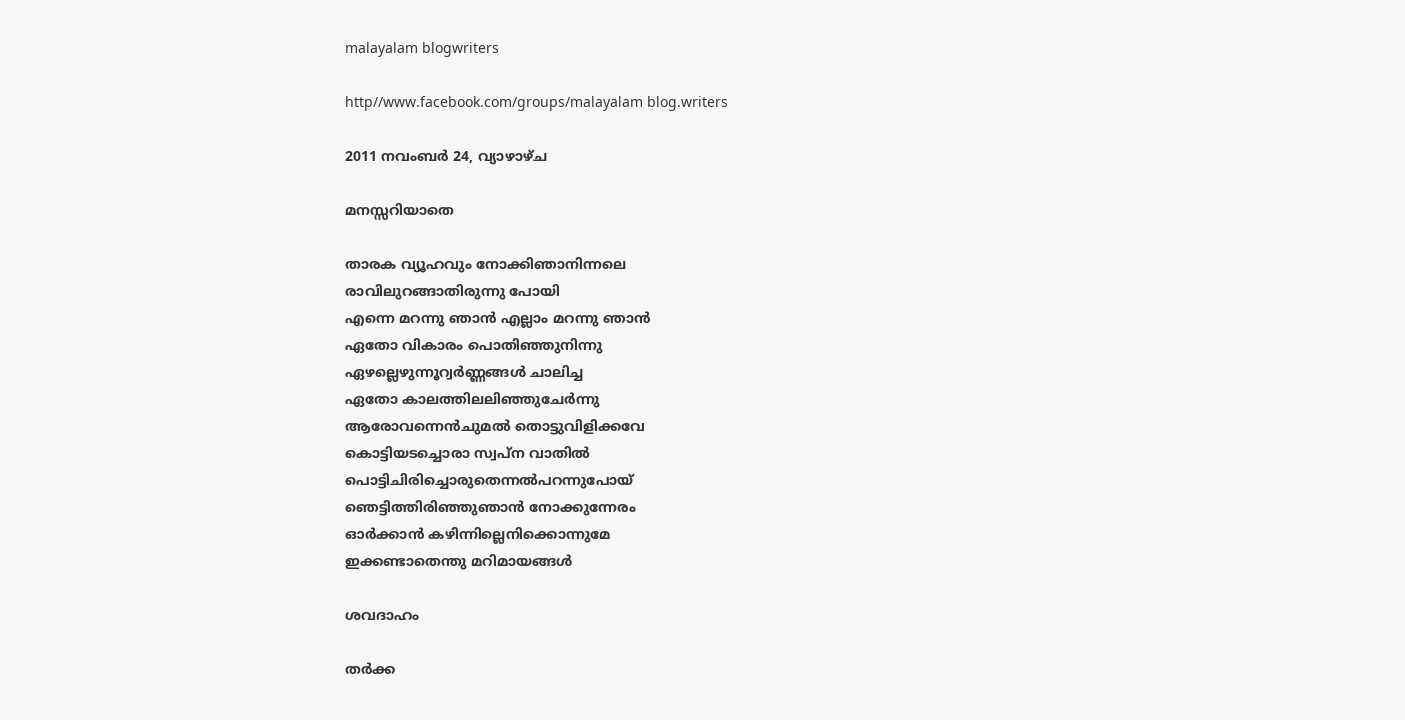malayalam blogwriters

http//www.facebook.com/groups/malayalam blog.writers

2011 നവംബർ 24, വ്യാഴാഴ്‌ച

മനസ്സറിയാതെ

താരക വ്യൂഹവും നോക്കിഞാനിന്നലെ
രാവിലുറങ്ങാതിരുന്നു പോയി
എന്നെ മറന്നു ഞാന്‍ എല്ലാം മറന്നു ഞാന്‍
ഏതോ വികാരം പൊതിഞ്ഞുനിന്നു
ഏഴല്ലെഴുന്നൂറ്വര്‍ണ്ണങ്ങള്‍ ചാലിച്ച
ഏതോ കാലത്തിലലിഞ്ഞുചേര്‍ന്നു
ആരോവന്നെന്‍ചുമല്‍ തൊട്ടുവിളിക്കവേ
കൊട്ടിയടച്ചൊരാ സ്വപ്ന വാതില്‍
പൊട്ടിചിരിച്ചൊരുതെന്നല്‍പറന്നുപോയ്‌
ഞെട്ടിത്തിരിഞ്ഞുഞാന്‍ നോക്കുന്നേരം
ഓര്‍ക്കാന്‍ കഴിന്നില്ലെനിക്കൊന്നുമേ
ഇക്കണ്ടാതെന്തു മറിമായങ്ങള്‍

ശവദാഹം

തര്‍ക്ക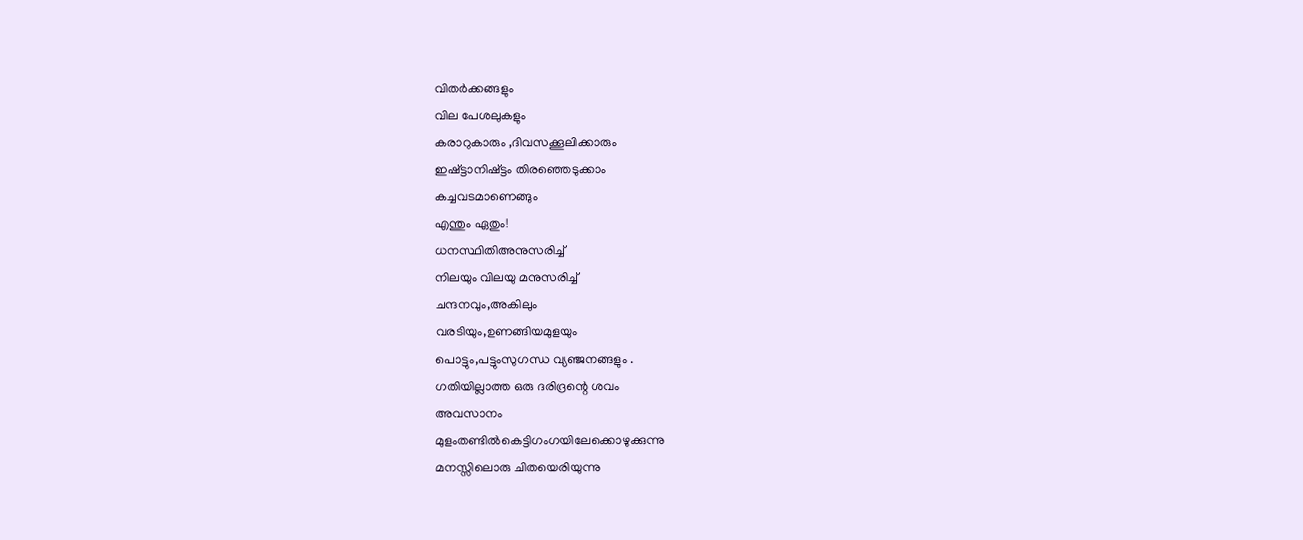വിതര്‍ക്കങ്ങളും
വില പേശലുകളും
കരാറുകാരും ,ദിവസക്കൂലിക്കാരും
ഇഷ്ട്ടാനിഷ്ട്ടം തിരഞ്ഞെടുക്കാം
കച്ചവടമാണെങ്ങും
എന്തും ഏതും!
ധനസ്ഥിതിഅനുസരിച്ച്
നിലയും വിലയു മനുസരിച്ച്
ചന്ദനവും,അകിലും
വരടിയും,ഉണങ്ങിയമുളയും
പൊട്ടും,പട്ടുംസുഗന്ധ വ്യഞ്ജനങ്ങളും .
ഗതിയില്ലാത്ത ഒരു ദരിദ്രന്റെ ശവം
അവസാനം
മുളംതണ്ടില്‍കെട്ടിഗംഗയിലേക്കൊഴുക്കുന്നു
മനസ്സിലൊരു ചിതയെരിയുന്നു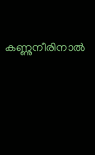കണ്ണുനീരിനാല്‍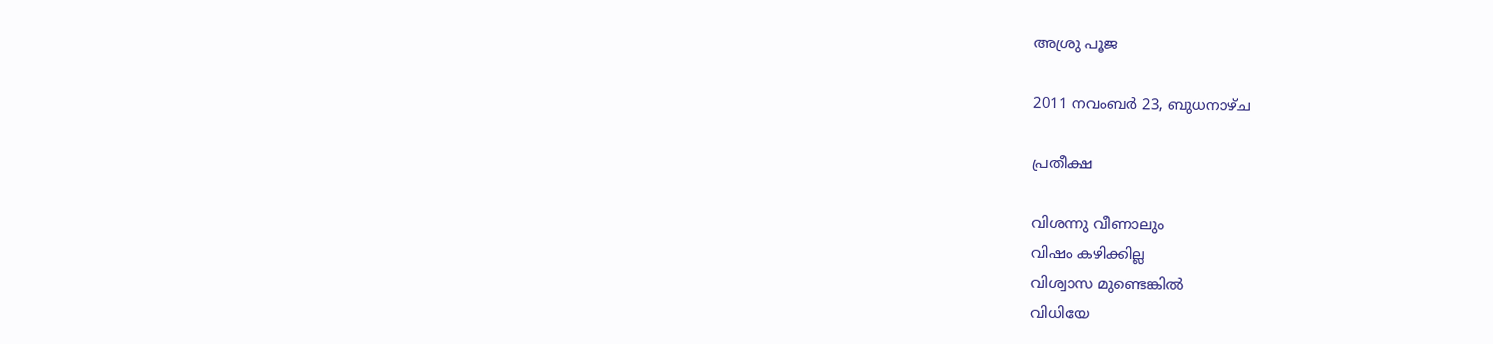അശ്രു പൂജ

2011 നവംബർ 23, ബുധനാഴ്‌ച

പ്രതീക്ഷ

വിശന്നു വീണാലും
വിഷം കഴിക്കില്ല
വിശ്വാസ മുണ്ടെങ്കില്‍
വിധിയേ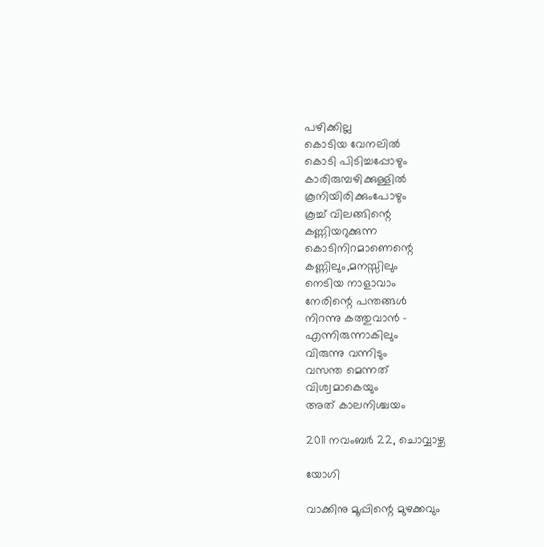പഴിക്കില്ല
കൊടിയ വേനലില്‍
കൊടി പിടിച്ചപ്പോഴും
കാരിരുമ്പഴിക്കുള്ളില്‍
കൂനിയിരിക്കുംപോഴും
കൂച്ച് വിലങ്ങിന്റെ
കണ്ണിയറുക്കുന്ന
കൊടിനിറമാണെന്റെ
കണ്ണിലും,മനസ്സിലും
നെടിയ നാളാവാം
നേരിന്റെ പന്തങ്ങള്‍
നിറന്നു കത്തുവാന്‍ -
എന്നിരുന്നാകിലും
വിരുന്നു വന്നിടും
വസന്ത മെന്നത്
വിശ്വമാകെയും
അത് കാലനിശ്ചയം

2011 നവംബർ 22, ചൊവ്വാഴ്ച

യോഗി

വാക്കിനു മൂപ്പിന്റെ മുഴക്കവും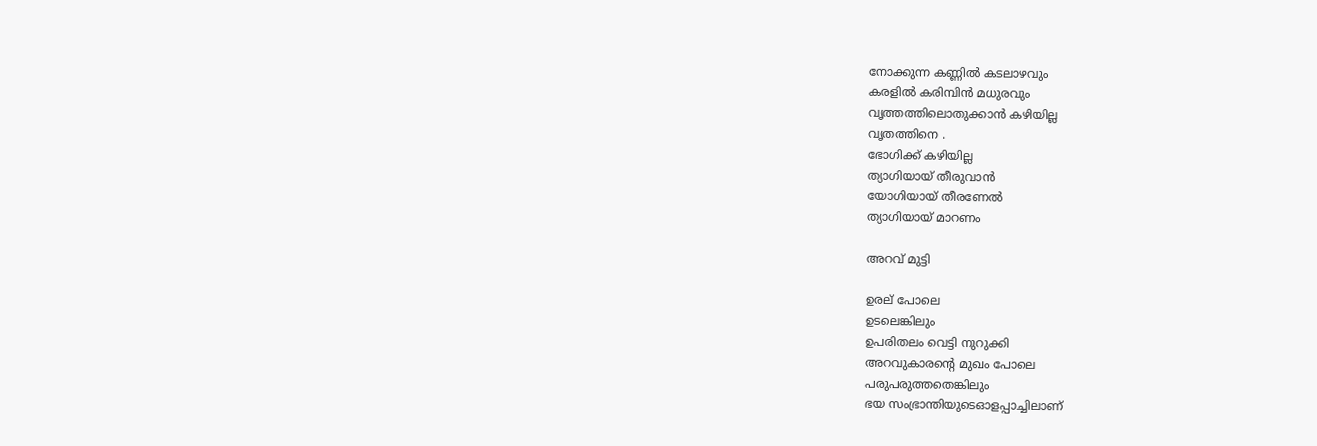നോക്കുന്ന കണ്ണില്‍ കടലാഴവും
കരളില്‍ കരിമ്പിന്‍ മധുരവും
വൃത്തത്തിലൊതുക്കാന്‍ കഴിയില്ല
വൃതത്തിനെ .
ഭോഗിക്ക് കഴിയില്ല
ത്യാഗിയായ് തീരുവാന്‍
യോഗിയായ് തീരണേല്‍
ത്യാഗിയായ് മാറണം

അറവ് മുട്ടി

ഉരല് പോലെ
ഉടലെങ്കിലും
ഉപരിതലം വെട്ടി നുറുക്കി
അറവുകാരന്റെ മുഖം പോലെ
പരുപരുത്തതെങ്കിലും
ഭയ സംഭ്രാന്തിയുടെഓളപ്പാച്ചിലാണ്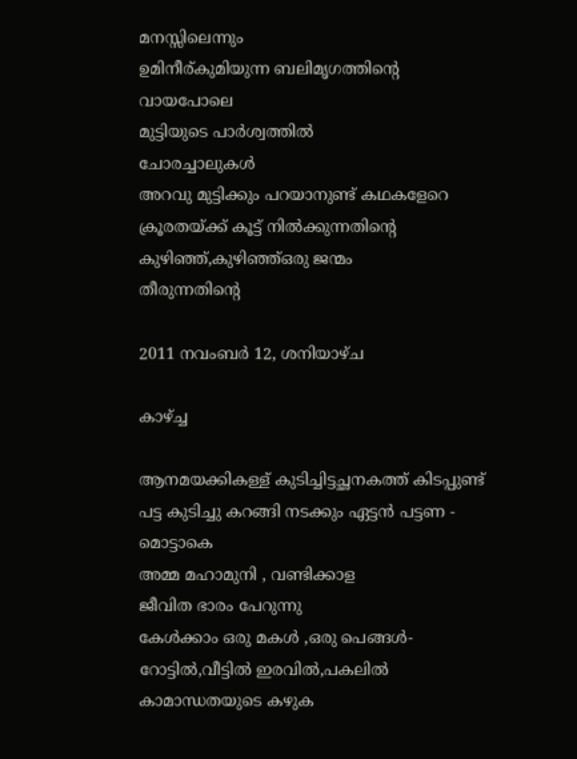മനസ്സിലെന്നും
ഉമിനീര്കുമിയുന്ന ബലിമൃഗത്തിന്റെ
വായപോലെ
മുട്ടിയുടെ പാര്‍ശ്വത്തില്‍
ചോരച്ചാലുകള്‍
അറവു മുട്ടിക്കും പറയാനുണ്ട് കഥകളേറെ
ക്രൂരതയ്ക്ക് കൂട്ട് നില്‍ക്കുന്നതിന്റെ
കുഴിഞ്ഞ്,കുഴിഞ്ഞ്ഒരു ജന്മം
തീരുന്നതിന്റെ

2011 നവംബർ 12, ശനിയാഴ്‌ച

കാഴ്ച്ച

ആനമയക്കികള്ള് കുടിച്ചിട്ടച്ഛനകത്ത് കിടപ്പുണ്ട്
പട്ട കുടിച്ചു കറങ്ങി നടക്കും ഏട്ടന്‍ പട്ടണ -
മൊട്ടാകെ
അമ്മ മഹാമുനി , വണ്ടിക്കാള
ജീവിത ഭാരം പേറുന്നു
കേള്‍ക്കാം ഒരു മകള്‍ ,ഒരു പെങ്ങള്‍-
റോട്ടില്‍,വീട്ടില്‍ ഇരവില്‍,പകലില്‍
കാമാന്ധതയുടെ കഴുക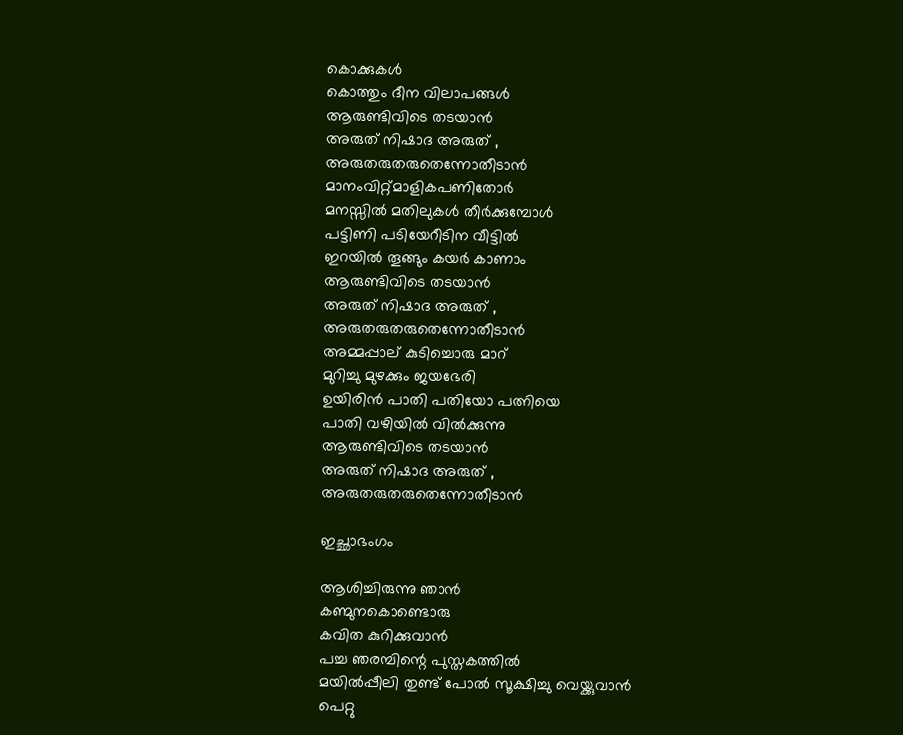കൊക്കുകള്‍
കൊത്തും ദീന വിലാപങ്ങള്‍
ആരുണ്ടിവിടെ തടയാന്‍
അരുത് നിഷാദ അരുത് ,
അരുതരുതരുതെന്നോതീടാന്‍
മാനംവിറ്റ്മാളികപണിതോര്‍
മനസ്സില്‍ മതിലുകള്‍ തീര്‍ക്കുമ്പോള്‍
പട്ടിണി പടിയേറീടിന വീട്ടില്‍
ഇറയില്‍ തൂങ്ങും കയര്‍ കാണാം
ആരുണ്ടിവിടെ തടയാന്‍
അരുത് നിഷാദ അരുത് ,
അരുതരുതരുതെന്നോതീടാന്‍
അമ്മപ്പാല് കുടിച്ചൊരു മാറ്
മുറിച്ചു മുഴക്കും ജയഭേരി
ഉയിരിന്‍ പാതി പതിയോ പത്നിയെ
പാതി വഴിയില്‍ വില്‍ക്കുന്നു
ആരുണ്ടിവിടെ തടയാന്‍
അരുത് നിഷാദ അരുത് ,
അരുതരുതരുതെന്നോതീടാന്‍

ഇച്ഛാഭംഗം

ആശിച്ചിരുന്നു ഞാന്‍
കണ്മുനകൊണ്ടൊരു
കവിത കുറിക്കുവാന്‍
പച്ച ഞരമ്പിന്റെ പുസ്തകത്തില്‍
മയില്‍പ്പീലി തുണ്ട് പോല്‍ സൂക്ഷിച്ചു വെയ്ക്കുവാന്‍
പെറ്റു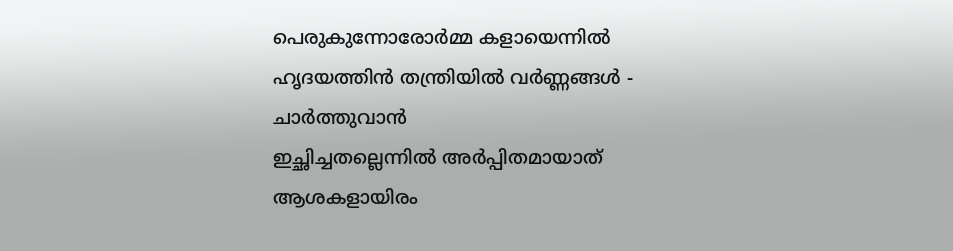പെരുകുന്നോരോര്‍മ്മ കളായെന്നില്‍
ഹൃദയത്തിന്‍ തന്ത്രിയില്‍ വര്‍ണ്ണങ്ങള്‍ -
ചാര്‍ത്തുവാന്‍
ഇച്ഛിച്ചതല്ലെന്നില്‍ അര്‍പ്പിതമായാത്
ആശകളായിരം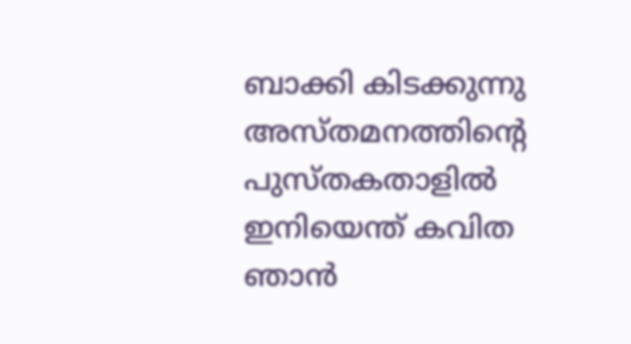ബാക്കി കിടക്കുന്നു
അസ്തമനത്തിന്റെ പുസ്തകതാളില്‍
ഇനിയെന്ത് കവിത ഞാന്‍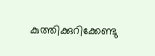കുത്തിക്കുറിക്കേണ്ടു